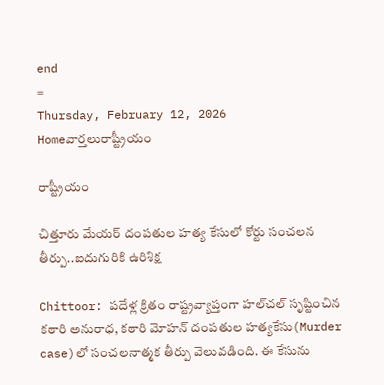end
=
Thursday, February 12, 2026
Homeవార్తలురాష్ట్రీయం

రాష్ట్రీయం

చిత్తూరు మేయర్‌ దంపతుల హత్య కేసులో కోర్టు సంచలన తీర్పు..ఐదుగురికి ఉరిశిక్ష

Chittoor: పదేళ్ల క్రితం రాష్ట్రవ్యాప్తంగా హల్‌చల్ సృష్టించిన కఠారి అనురాధ, కఠారి మోహన్ దంపతుల హత్యకేసు(Murder case)లో సంచలనాత్మక తీర్పు వెలువడింది. ఈ కేసును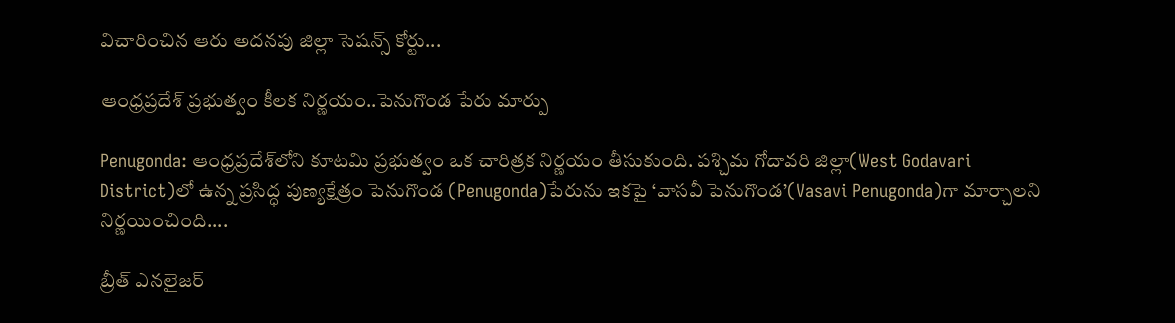విచారించిన ఆరు అదనపు జిల్లా సెషన్స్‌ కోర్టు...

ఆంధ్రప్రదేశ్ ప్రభుత్వం కీలక నిర్ణయం..పెనుగొండ పేరు మార్పు

Penugonda: ఆంధ్రప్రదేశ్‌లోని కూటమి ప్రభుత్వం ఒక చారిత్రక నిర్ణయం తీసుకుంది. పశ్చిమ గోదావరి జిల్లా(West Godavari District)లో ఉన్న ప్రసిద్ధ పుణ్యక్షేత్రం పెనుగొండ (Penugonda)పేరును ఇకపై ‘వాసవీ పెనుగొండ’(Vasavi Penugonda)గా మార్చాలని నిర్ణయించింది....

బ్రీత్ ఎనలైజర్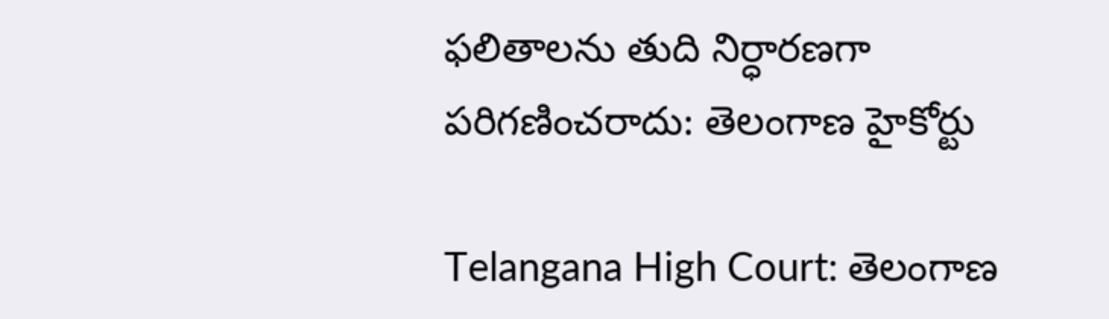ఫలితాలను తుది నిర్ధారణగా పరిగణించరాదు: తెలంగాణ హైకోర్టు

Telangana High Court: తెలంగాణ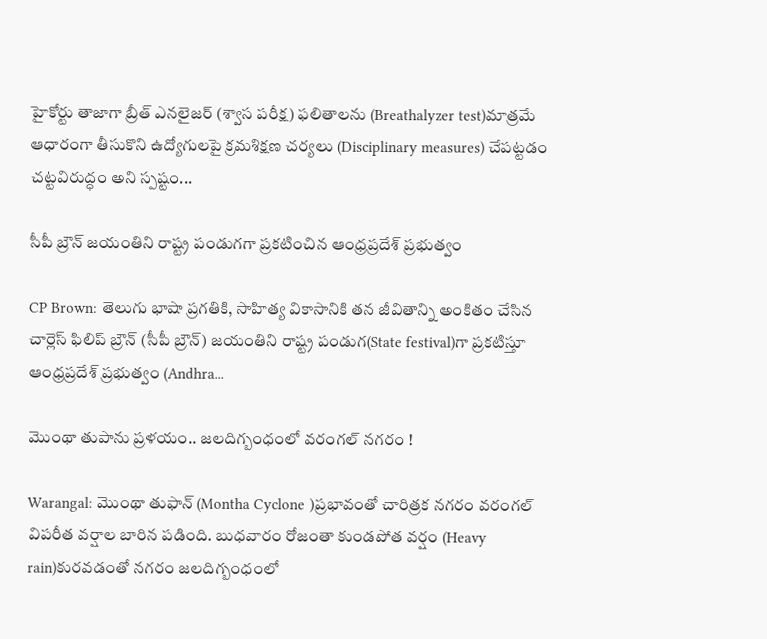హైకోర్టు తాజాగా బ్రీత్ ఎనలైజర్ (శ్వాస పరీక్ష) ఫలితాలను (Breathalyzer test)మాత్రమే ఆధారంగా తీసుకొని ఉద్యోగులపై క్రమశిక్షణ చర్యలు (Disciplinary measures) చేపట్టడం చట్టవిరుద్ధం అని స్పష్టం...

సీపీ బ్రౌన్ జయంతిని రాష్ట్ర పండుగగా ప్రకటించిన ఆంధ్రప్రదేశ్ ప్రభుత్వం

CP Brown: తెలుగు భాషా ప్రగతికి, సాహిత్య వికాసానికి తన జీవితాన్ని అంకితం చేసిన చార్లెస్ ఫిలిప్ బ్రౌన్ (సీపీ బ్రౌన్) జయంతిని రాష్ట్ర పండుగ(State festival)గా ప్రకటిస్తూ ఆంధ్రప్రదేశ్ ప్రభుత్వం (Andhra...

మొంథా తుపాను ప్రళయం.. జలదిగ్బంధంలో వరంగల్‌ నగరం !

Warangal: మొంథా తుఫాన్‌ (Montha Cyclone )ప్రభావంతో చారిత్రక నగరం వరంగల్‌ విపరీత వర్షాల బారిన పడింది. బుధవారం రోజంతా కుండపోత వర్షం (Heavy rain)కురవడంతో నగరం జలదిగ్బంధంలో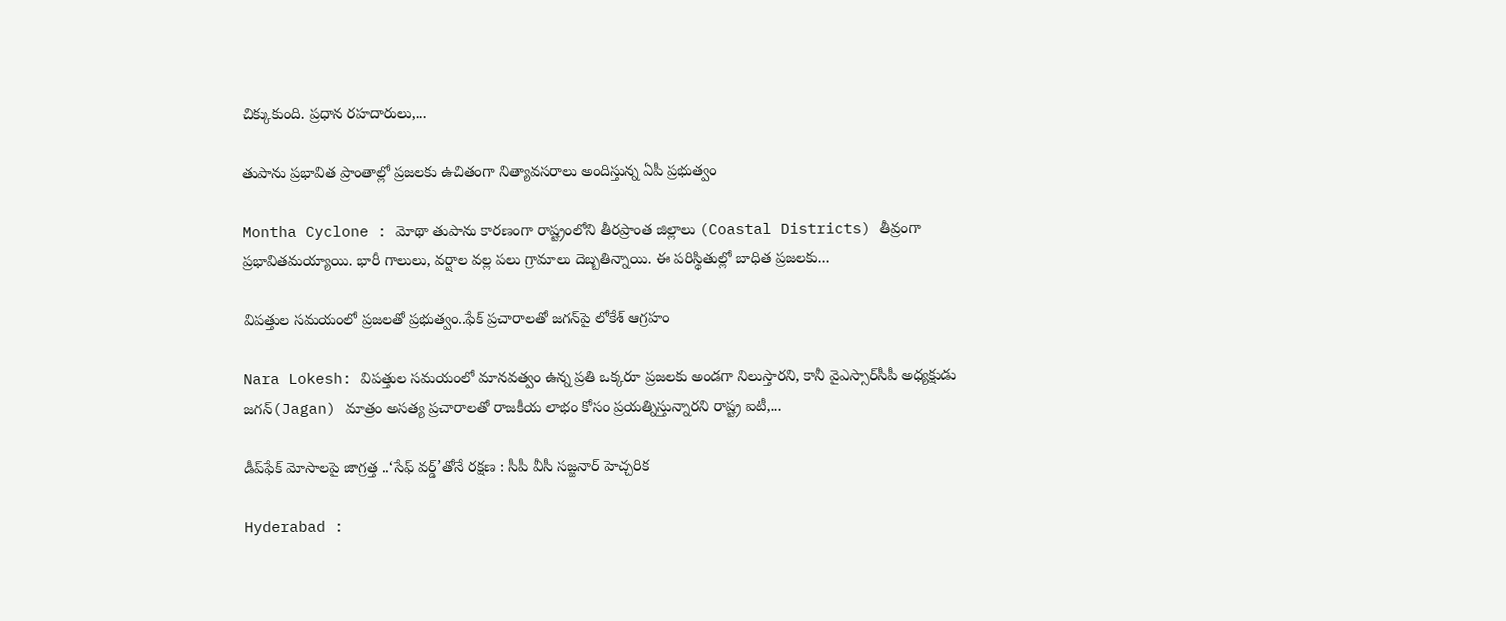చిక్కుకుంది. ప్రధాన రహదారులు,...

తుపాను ప్రభావిత ప్రాంతాల్లో ప్రజలకు ఉచితంగా నిత్యావసరాలు అందిస్తున్న ఏపీ ప్రభుత్వం

Montha Cyclone : మోథా తుపాను కారణంగా రాష్ట్రంలోని తీరప్రాంత జిల్లాలు (Coastal Districts) తీవ్రంగా ప్రభావితమయ్యాయి. భారీ గాలులు, వర్షాల వల్ల పలు గ్రామాలు దెబ్బతిన్నాయి. ఈ పరిస్థితుల్లో బాధిత ప్రజలకు...

విపత్తుల సమయంలో ప్రజలతో ప్రభుత్వం..ఫేక్‌ ప్రచారాలతో జగన్‌పై లోకేశ్ ఆగ్రహం

Nara Lokesh: విపత్తుల సమయంలో మానవత్వం ఉన్న ప్రతి ఒక్కరూ ప్రజలకు అండగా నిలుస్తారని, కానీ వైఎస్సార్‌సీపీ అధ్యక్షుడు జగన్(Jagan) మాత్రం అసత్య ప్రచారాలతో రాజకీయ లాభం కోసం ప్రయత్నిస్తున్నారని రాష్ట్ర ఐటీ,...

డీప్‌ఫేక్ మోసాలపై జాగ్రత్త ..‘సేఫ్ వర్డ్’తోనే రక్షణ : సీపీ వీసీ సజ్జనార్ హెచ్చరిక

Hyderabad :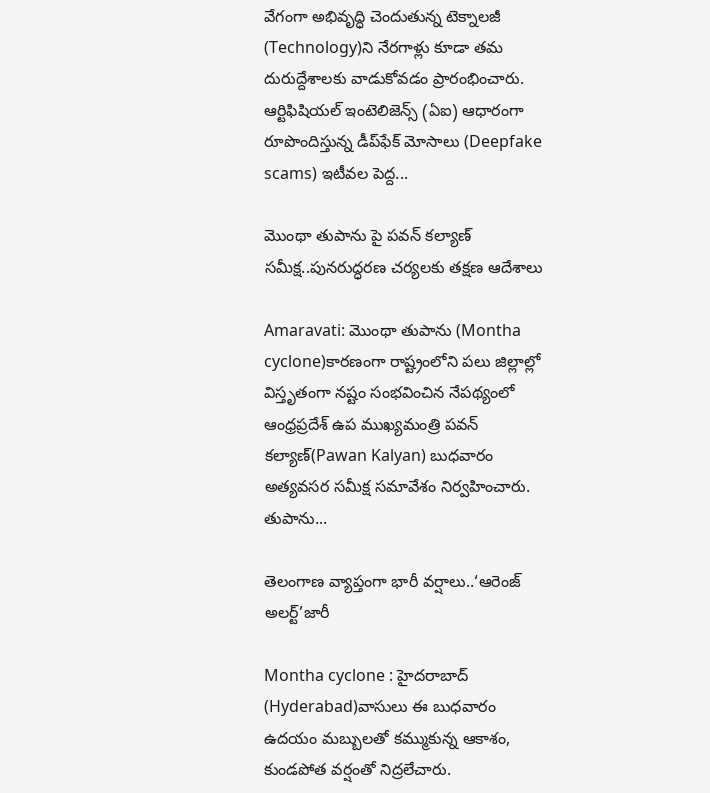వేగంగా అభివృద్ధి చెందుతున్న టెక్నాలజీ (Technology)ని నేరగాళ్లు కూడా తమ దురుద్దేశాలకు వాడుకోవడం ప్రారంభించారు. ఆర్టిఫిషియల్ ఇంటెలిజెన్స్ (ఏఐ) ఆధారంగా రూపొందిస్తున్న డీప్‌ఫేక్ మోసాలు (Deepfake scams) ఇటీవల పెద్ద...

మొంథా తుపాను పై పవన్‌ కల్యాణ్‌ సమీక్ష..పునరుద్ధరణ చర్యలకు తక్షణ ఆదేశాలు

Amaravati: మొంథా తుపాను (Montha cyclone)కారణంగా రాష్ట్రంలోని పలు జిల్లాల్లో విస్తృతంగా నష్టం సంభవించిన నేపథ్యంలో ఆంధ్రప్రదేశ్‌ ఉప ముఖ్యమంత్రి పవన్‌ కల్యాణ్‌(Pawan Kalyan) బుధవారం అత్యవసర సమీక్ష సమావేశం నిర్వహించారు. తుపాను...

తెలంగాణ వ్యాప్తంగా భారీ వర్షాలు..‘ఆరెంజ్ అలర్ట్’జారీ

Montha cyclone : హైదరాబాద్‌ (Hyderabad)వాసులు ఈ బుధవారం ఉదయం మబ్బులతో కమ్ముకున్న ఆకాశం, కుండపోత వర్షంతో నిద్రలేచారు.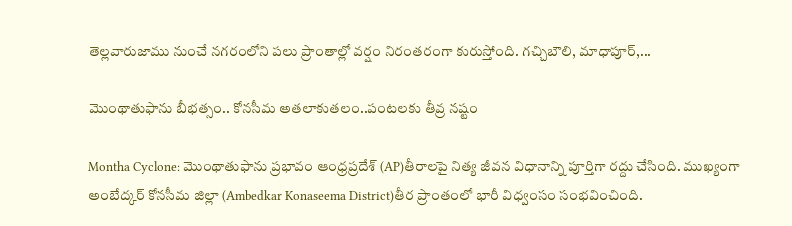తెల్లవారుజాము నుంచే నగరంలోని పలు ప్రాంతాల్లో వర్షం నిరంతరంగా కురుస్తోంది. గచ్చిబౌలి, మాధాపూర్‌,...

మొంథాతుఫాను బీభత్సం.. కోనసీమ అతలాకుతలం..పంటలకు తీవ్ర నష్టం

Montha Cyclone: మొంథాతుఫాను ప్రభావం ఆంధ్రప్రదేశ్ (AP)తీరాలపై నిత్య జీవన విధానాన్ని పూర్తిగా రద్దు చేసింది. ముఖ్యంగా అంబేద్కర్ కోనసీమ జిల్లా (Ambedkar Konaseema District)తీర ప్రాంతంలో భారీ విధ్వంసం సంభ‌వించింది.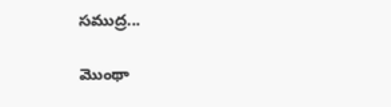సముద్ర...

మొంథా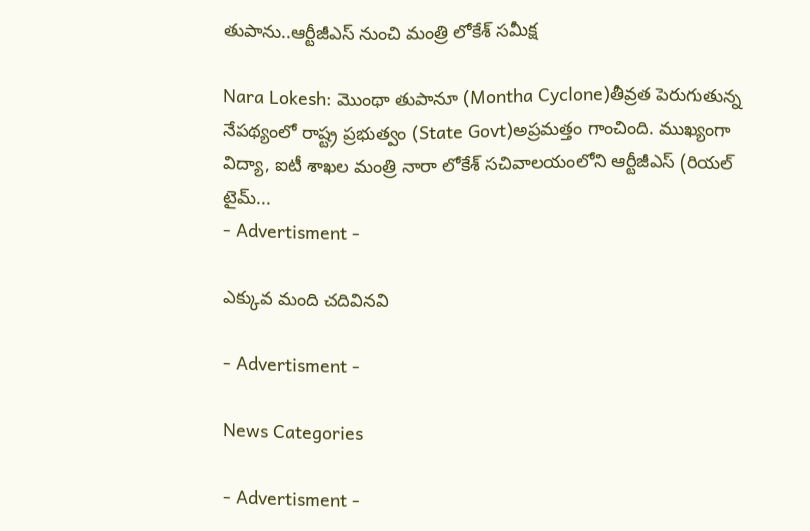తుపాను..ఆర్టీజీఎస్ నుంచి మంత్రి లోకేశ్‌ సమీక్ష

Nara Lokesh: మొంథా తుపానూ (Montha Cyclone)తీవ్రత పెరుగుతున్న నేపథ్యంలో రాష్ట్ర ప్రభుత్వం (State Govt)అప్రమత్తం గాంచింది. ముఖ్యంగా విద్యా, ఐటీ శాఖల మంత్రి నారా లోకేశ్‌ సచివాలయంలోని ఆర్టీజీఎస్ (రియల్ టైమ్...
- Advertisment -

ఎక్కువ మంది చదివినవి

- Advertisment -

News Categories

- Advertisment -